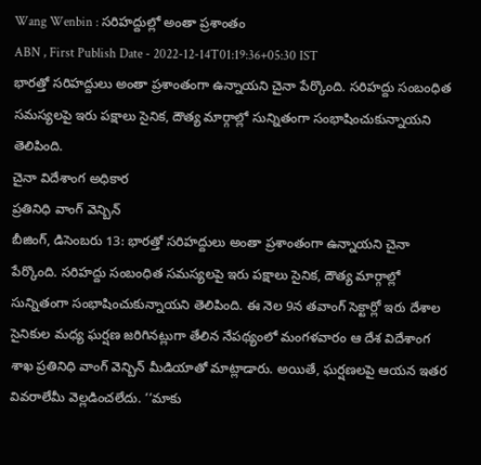Wang Wenbin : సరిహద్దుల్లో అంతా ప్రశాంతం
ABN , First Publish Date - 2022-12-14T01:19:36+05:30 IST
భారత్తో సరిహద్దులు అంతా ప్రశాంతంగా ఉన్నాయని చైనా పేర్కొంది. సరిహద్దు సంబంధిత సమస్యలపై ఇరు పక్షాలు సైనిక, దౌత్య మార్గాల్లో సున్నితంగా సంభాషించుకున్నాయని తెలిపింది.
చైనా విదేశాంగ అధికార
ప్రతినిధి వాంగ్ వెన్బిన్
బీజింగ్, డిసెంబరు 13: భారత్తో సరిహద్దులు అంతా ప్రశాంతంగా ఉన్నాయని చైనా పేర్కొంది. సరిహద్దు సంబంధిత సమస్యలపై ఇరు పక్షాలు సైనిక, దౌత్య మార్గాల్లో సున్నితంగా సంభాషించుకున్నాయని తెలిపింది. ఈ నెల 9న తవాంగ్ సెక్టార్లో ఇరు దేశాల సైనికుల మధ్య ఘర్షణ జరిగినట్లుగా తేలిన నేపథ్యంలో మంగళవారం ఆ దేశ విదేశాంగ శాఖ ప్రతినిధి వాంగ్ వెన్బిన్ మీడియాతో మాట్లాడారు. అయితే, ఘర్షణలపై ఆయన ఇతర వివరాలేమీ వెల్లడించలేదు. ‘‘మాకు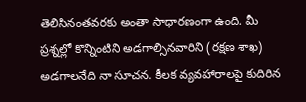తెలిసినంతవరకు అంతా సాధారణంగా ఉంది. మీ ప్రశ్నల్లో కొన్నింటిని అడగాల్సినవారిని (రక్షణ శాఖ) అడగాలనేది నా సూచన. కీలక వ్యవహారాలపై కుదిరిన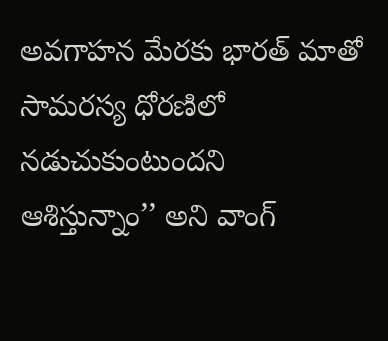అవగాహన మేరకు భారత్ మాతో సామరస్య ధోరణిలో నడుచుకుంటుందని ఆశిస్తున్నాం’’ అని వాంగ్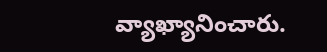వ్యాఖ్యానించారు.